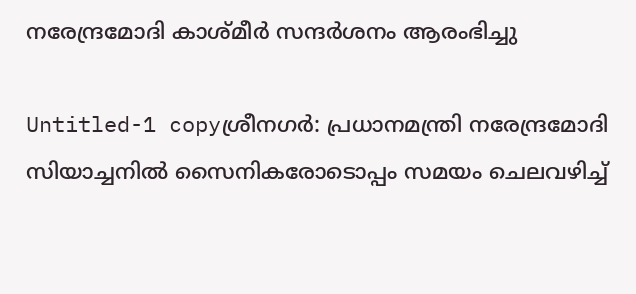നരേന്ദ്രമോദി കാശ്‌മീര്‍ സന്ദര്‍ശനം ആരംഭിച്ചു

Untitled-1 copyശ്രീനഗര്‍: പ്രധാനമന്ത്രി നരേന്ദ്രമോദി സിയാച്ചനില്‍ സൈനികരോടൊപ്പം സമയം ചെലവഴിച്ച്‌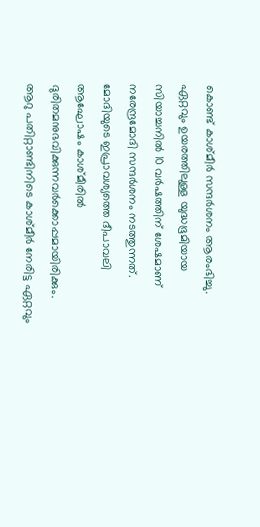കൊണ്ട്‌ കാശ്‌മീര്‍ സന്ദര്‍ശനം ആരംഭിച്ചു. ഏറ്റവും ഉയരത്തിലുള്ള യുദ്ധഭൂമിയായ സിയാച്ചനില്‍ 10 വര്‍ഷത്തിന്‌ ശേഷമാണ്‌ നരേന്ദ്രമോദി സന്ദര്‍ശനം നടത്തുന്നത്‌. മോദിയുടെ ഇപ്രാവശ്യത്തെ ദീപാവലി ആഘോഷം കാശ്‌മീരില്‍ ദുരിതമനുഭവിക്കുന്നവര്‍ക്കൊപ്പമായിരിക്കും. ആറു പതിറ്റാണ്ടിനിടെ കാശ്‌മീര്‍ നേരിട്ട ഏറ്റവും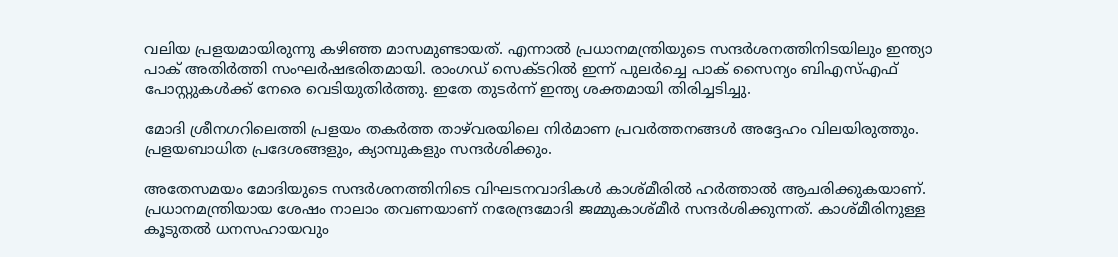വലിയ പ്രളയമായിരുന്നു കഴിഞ്ഞ മാസമുണ്ടായത്‌. എന്നാല്‍ പ്രധാനമന്ത്രിയുടെ സന്ദര്‍ശനത്തിനിടയിലും ഇന്ത്യാ പാക്‌ അതിര്‍ത്തി സംഘര്‍ഷഭരിതമായി. രാംഗഡ്‌ സെക്‌ടറില്‍ ഇന്ന്‌ പുലര്‍ച്ചെ പാക്‌ സൈന്യം ബിഎസ്‌എഫ്‌ പോസ്റ്റുകള്‍ക്ക്‌ നേരെ വെടിയുതിര്‍ത്തു. ഇതേ തുടര്‍ന്ന്‌ ഇന്ത്യ ശക്തമായി തിരിച്ചടിച്ചു.

മോദി ശ്രീനഗറിലെത്തി പ്രളയം തകര്‍ത്ത താഴ്‌വരയിലെ നിര്‍മാണ പ്രവര്‍ത്തനങ്ങള്‍ അദ്ദേഹം വിലയിരുത്തും. പ്രളയബാധിത പ്രദേശങ്ങളും, ക്യാമ്പുകളും സന്ദര്‍ശിക്കും.

അതേസമയം മോദിയുടെ സന്ദര്‍ശനത്തിനിടെ വിഘടനവാദികള്‍ കാശ്‌മീരില്‍ ഹര്‍ത്താല്‍ ആചരിക്കുകയാണ്‌. പ്രധാനമന്ത്രിയായ ശേഷം നാലാം തവണയാണ്‌ നരേന്ദ്രമോദി ജമ്മുകാശ്‌മീര്‍ സന്ദര്‍ശിക്കുന്നത്‌. കാശ്‌മീരിനുള്ള കൂടുതല്‍ ധനസഹായവും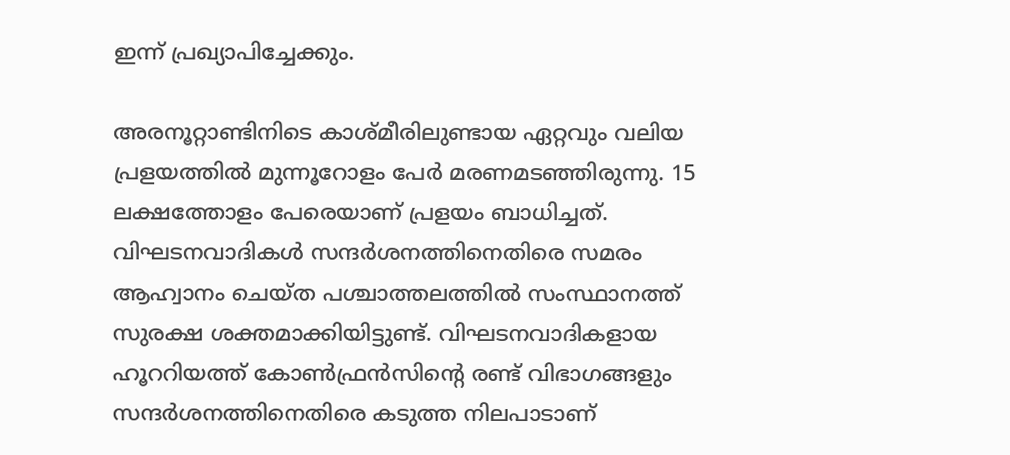ഇന്ന്‌ പ്രഖ്യാപിച്ചേക്കും.

അരനൂറ്റാണ്ടിനിടെ കാശ്‌മീരിലുണ്ടായ ഏറ്റവും വലിയ പ്രളയത്തില്‍ മുന്നൂറോളം പേര്‍ മരണമടഞ്ഞിരുന്നു. 15 ലക്ഷത്തോളം പേരെയാണ്‌ പ്രളയം ബാധിച്ചത്‌. വിഘടനവാദികള്‍ സന്ദര്‍ശനത്തിനെതിരെ സമരം ആഹ്വാനം ചെയ്‌ത പശ്ചാത്തലത്തില്‍ സംസ്ഥാനത്ത്‌ സുരക്ഷ ശക്തമാക്കിയിട്ടുണ്ട്‌. വിഘടനവാദികളായ ഹൂററിയത്ത്‌ കോണ്‍ഫ്രന്‍സിന്റെ രണ്ട്‌ വിഭാഗങ്ങളും സന്ദര്‍ശനത്തിനെതിരെ കടുത്ത നിലപാടാണ്‌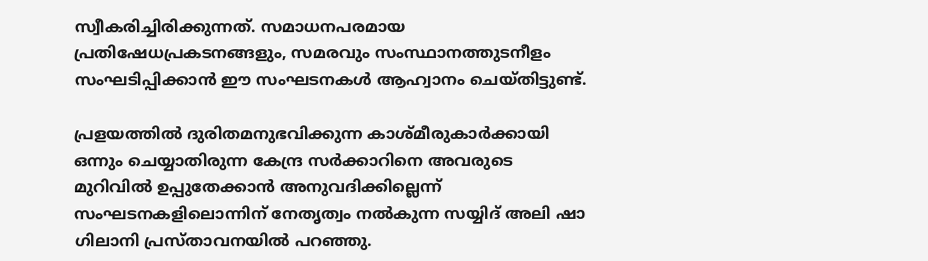സ്വീകരിച്ചിരിക്കുന്നത്‌. സമാധനപരമായ പ്രതിഷേധപ്രകടനങ്ങളും, സമരവും സംസ്ഥാനത്തുടനീളം സംഘടിപ്പിക്കാന്‍ ഈ സംഘടനകള്‍ ആഹ്വാനം ചെയ്‌തിട്ടുണ്ട്‌.

പ്രളയത്തില്‍ ദുരിതമനുഭവിക്കുന്ന കാശ്‌മീരുകാര്‍ക്കായി ഒന്നും ചെയ്യാതിരുന്ന കേന്ദ്ര സര്‍ക്കാറിനെ അവരുടെ മുറിവില്‍ ഉപ്പുതേക്കാന്‍ അനുവദിക്കില്ലെന്ന്‌ സംഘടനകളിലൊന്നിന്‌ നേതൃത്വം നല്‍കുന്ന സയ്യിദ്‌ അലി ഷാ ഗിലാനി പ്രസ്‌താവനയില്‍ പറഞ്ഞു.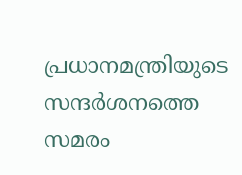പ്രധാനമന്ത്രിയുടെ സന്ദര്‍ശനത്തെ സമരം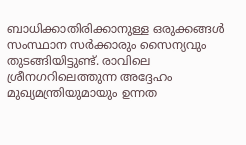ബാധിക്കാതിരിക്കാനുള്ള ഒരുക്കങ്ങള്‍ സംസ്ഥാന സര്‍ക്കാരും സൈന്യവും തുടങ്ങിയിട്ടുണ്ട്‌. രാവിലെ ശ്രീനഗറിലെത്തുന്ന അദ്ദേഹം മുഖ്യമന്ത്രിയുമായും ഉന്നത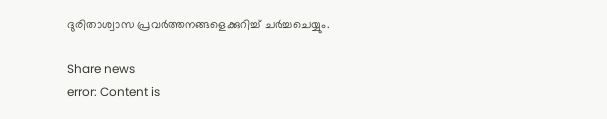ദുരിതാശ്വാസ പ്രവര്‍ത്തനങ്ങളെക്കുറിച്ച്‌ ചര്‍ച്ചചെയ്യും.

Share news
error: Content is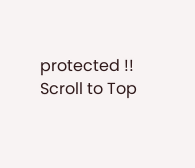protected !!
Scroll to Top